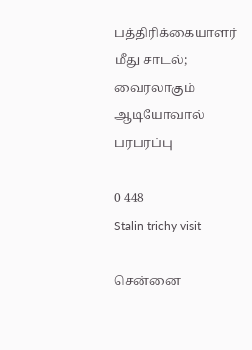பத்திரிக்கையாளர் மீது சாடல்; வைரலாகும் ஆடியோவால் பரபரப்பு

0 448
Stalin trichy visit

சென்னை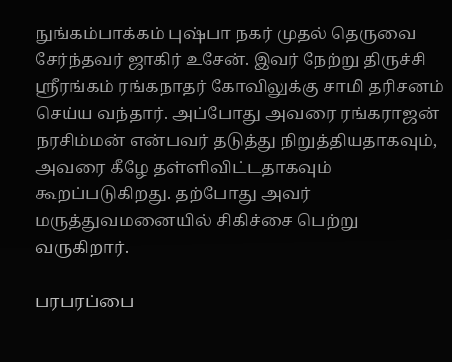நுங்கம்பாக்கம் புஷ்பா நகர் முதல் தெருவை சேர்ந்தவர் ஜாகிர் உசேன். இவர் நேற்று திருச்சி ஸ்ரீரங்கம் ரங்கநாதர் கோவிலுக்கு சாமி தரிசனம் செய்ய வந்தார். அப்போது அவரை ரங்கராஜன் நரசிம்மன் என்பவர் தடுத்து நிறுத்தியதாகவும், அவரை கீழே தள்ளிவிட்டதாகவும் கூறப்படுகிறது. தற்போது அவர் மருத்துவமனையில் சிகிச்சை பெற்று வருகிறார்.

பரபரப்பை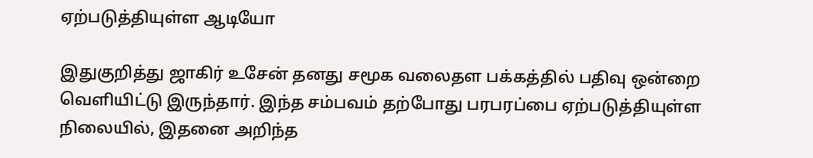ஏற்படுத்தியுள்ள ஆடியோ

இதுகுறித்து ஜாகிர் உசேன் தனது சமூக வலைதள பக்கத்தில் பதிவு ஒன்றை வெளியிட்டு இருந்தார். இந்த சம்பவம் தற்போது பரபரப்பை ஏற்படுத்தியுள்ள நிலையில், இதனை அறிந்த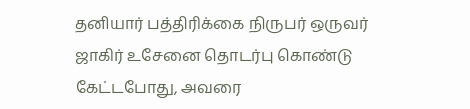தனியார் பத்திரிக்கை நிருபர் ஒருவர் ஜாகிர் உசேனை தொடர்பு கொண்டு கேட்டபோது, அவரை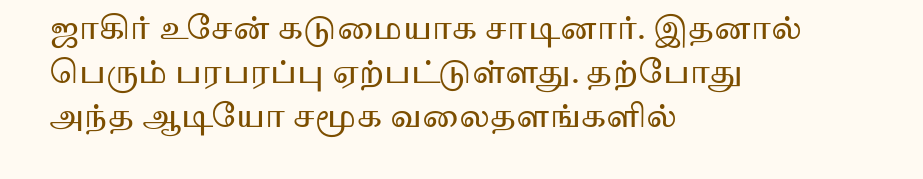ஜாகிர் உசேன் கடுமையாக சாடினார். இதனால் பெரும் பரபரப்பு ஏற்பட்டுள்ளது. தற்போது அந்த ஆடியோ சமூக வலைதளங்களில்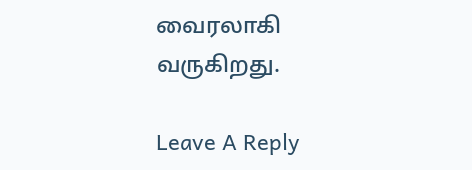வைரலாகி வருகிறது.

Leave A Reply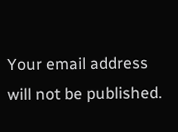Your email address will not be published.